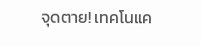จุดตาย! เทคโนแค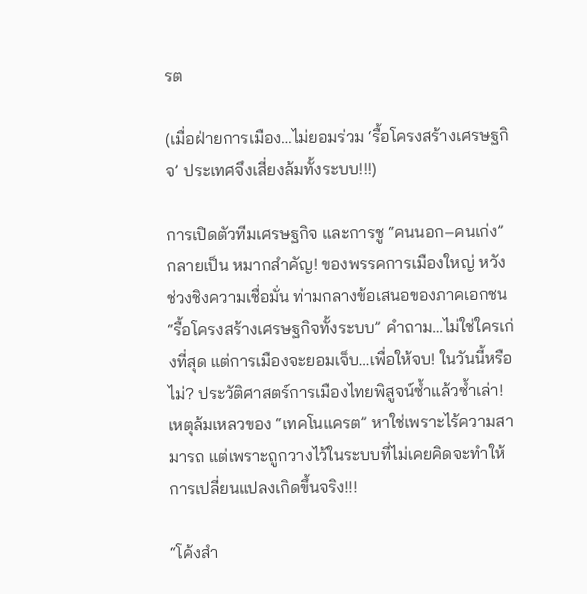รต

(เมื่อฝ่ายการเมือง…ไม่ยอมร่วม ‘รื้อโครงสร้างเศรษฐกิจ’ ประเทศจึงเสี่ยงล้มทั้งระบบ!!!)

การเปิดตัวทีมเศรษฐกิจ และการชู “คนนอก–คนเก่ง” กลายเป็น หมากสำคัญ! ของพรรคการเมืองใหญ่ หวังช่วงชิงความเชื่อมั่น ท่ามกลางข้อเสนอของภาคเอกชน “รื้อโครงสร้างเศรษฐกิจทั้งระบบ” คำถาม…ไม่ใช่ใครเก่งที่สุด แต่การเมืองจะยอมเจ็บ…เพื่อให้จบ! ในวันนี้หรือไม่? ประวัติศาสตร์การเมืองไทยพิสูจน์ซ้ำแล้วซ้ำเล่า!  เหตุล้มเหลวของ “เทคโนแครต” หาใช่เพราะไร้ความสามารถ แต่เพราะถูกวางไว้ในระบบที่ไม่เคยคิดจะทำให้การเปลี่ยนแปลงเกิดขึ้นจริง!!!

“โค้งสำ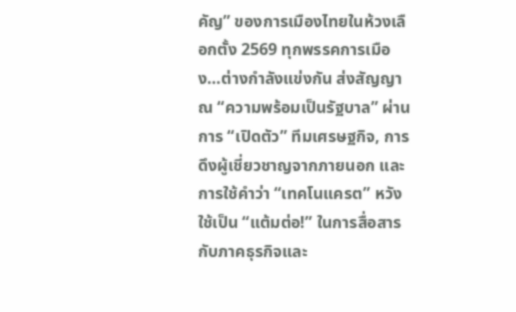คัญ” ของการเมืองไทยในห้วงเลือกตั้ง 2569 ทุกพรรคการเมือง…ต่างกำลังแข่งกัน ส่งสัญญาณ “ความพร้อมเป็นรัฐบาล” ผ่านการ “เปิดตัว” ทีมเศรษฐกิจ, การดึงผู้เชี่ยวชาญจากภายนอก และการใช้คำว่า “เทคโนแครต” หวังใช้เป็น “แต้มต่อ!” ในการสื่อสารกับภาคธุรกิจและ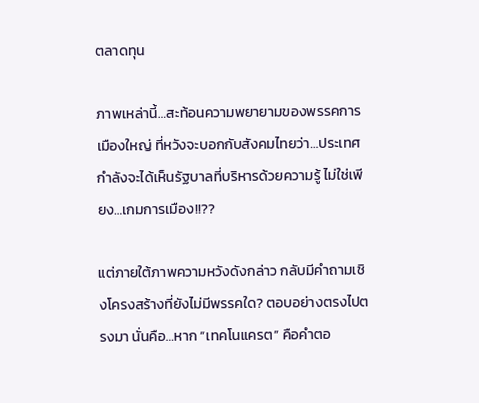ตลาดทุน

ภาพเหล่านี้…สะท้อนความพยายามของพรรคการเมืองใหญ่ ที่หวังจะบอกกับสังคมไทยว่า…ประเทศกำลังจะได้เห็นรัฐบาลที่บริหารด้วยความรู้ ไม่ใช่เพียง…เกมการเมือง!!??

แต่ภายใต้ภาพความหวังดังกล่าว กลับมีคำถามเชิงโครงสร้างที่ยังไม่มีพรรคใด? ตอบอย่างตรงไปตรงมา นั่นคือ…หาก “เทคโนแครต” คือคำตอ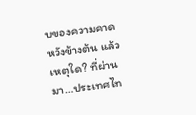บของความคาดหวังข้างต้น แล้วเหตุใด? ที่ผ่านมา…ประเทศไท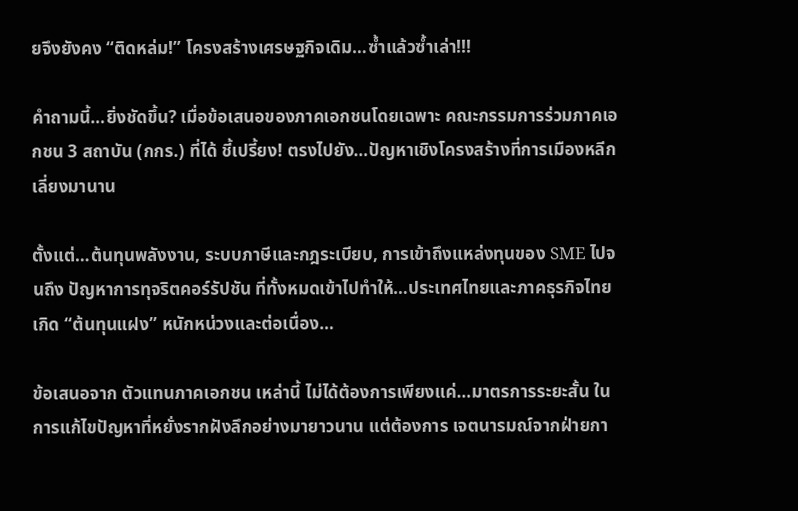ยจึงยังคง “ติดหล่ม!” โครงสร้างเศรษฐกิจเดิม…ซ้ำแล้วซ้ำเล่า!!!

คำถามนี้…ยิ่งชัดขึ้น? เมื่อข้อเสนอของภาคเอกชนโดยเฉพาะ คณะกรรมการร่วมภาคเอกชน 3 สถาบัน (กกร.) ที่ได้ ชี้เปรี้ยง! ตรงไปยัง…ปัญหาเชิงโครงสร้างที่การเมืองหลีกเลี่ยงมานาน

ตั้งแต่…ต้นทุนพลังงาน, ระบบภาษีและกฎระเบียบ, การเข้าถึงแหล่งทุนของ SME ไปจนถึง ปัญหาการทุจริตคอร์รัปชัน ที่ทั้งหมดเข้าไปทำให้…ประเทศไทยและภาคธุรกิจไทย เกิด “ต้นทุนแฝง” หนักหน่วงและต่อเนื่อง…

ข้อเสนอจาก ตัวแทนภาคเอกชน เหล่านี้ ไม่ได้ต้องการเพียงแค่…มาตรการระยะสั้น ในการแก้ไขปัญหาที่หยั่งรากฝังลึกอย่างมายาวนาน แต่ต้องการ เจตนารมณ์จากฝ่ายกา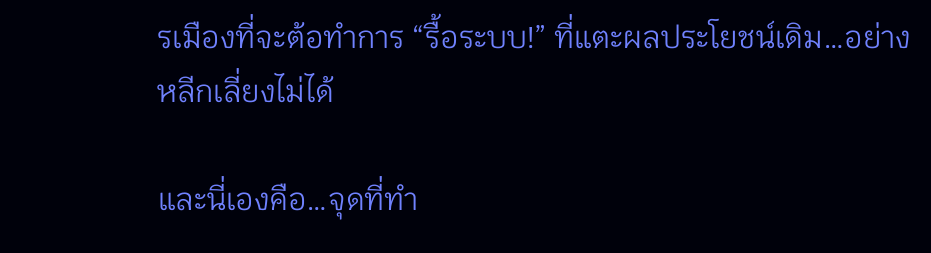รเมืองที่จะต้อทำการ “รื้อระบบ!” ที่แตะผลประโยชน์เดิม…อย่างหลีกเลี่ยงไม่ได้

และนี่เองคือ…จุดที่ทำ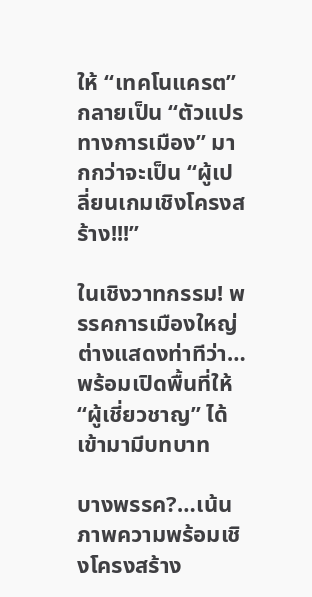ให้ “เทคโนแครต” กลายเป็น “ตัวแปรทางการเมือง” มากกว่าจะเป็น “ผู้เปลี่ยนเกมเชิงโครงสร้าง!!!”

ในเชิงวาทกรรม! พรรคการเมืองใหญ่ ต่างแสดงท่าทีว่า…พร้อมเปิดพื้นที่ให้ “ผู้เชี่ยวชาญ” ได้เข้ามามีบทบาท

บางพรรค?…เน้นภาพความพร้อมเชิงโครงสร้าง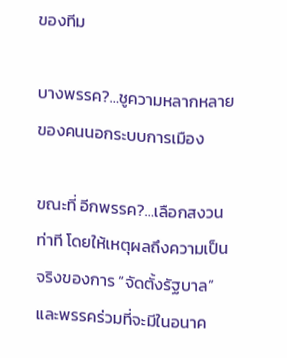ของทีม

บางพรรค?…ชูความหลากหลายของคนนอกระบบการเมือง

ขณะที่ อีกพรรค?…เลือกสงวนท่าที โดยให้เหตุผลถึงความเป็นจริงของการ “จัดตั้งรัฐบาล” และพรรคร่วมที่จะมีในอนาค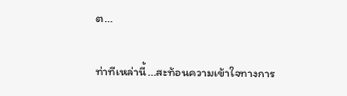ต…

ท่าทีเหล่านี้…สะท้อนความเข้าใจทางการ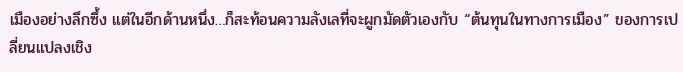เมืองอย่างลึกซึ้ง แต่ในอีกด้านหนึ่ง…ก็สะท้อนความลังเลที่จะผูกมัดตัวเองกับ “ต้นทุนในทางการเมือง” ของการเปลี่ยนแปลงเชิง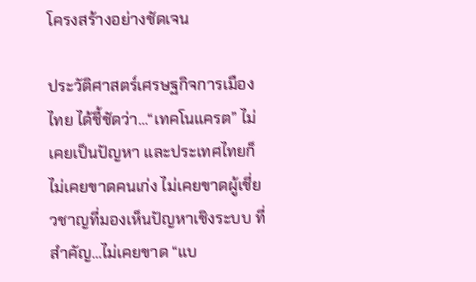โครงสร้างอย่างชัดเจน

ประวัติศาสตร์เศรษฐกิจการเมืองไทย ได้ชี้ชัดว่า…“เทคโนแครต” ไม่เคยเป็นปัญหา และประเทศไทยก็ไม่เคยขาดคนเก่ง ไม่เคยขาดผู้เชี่ยวชาญที่มองเห็นปัญหาเชิงระบบ ที่สำคัญ…ไม่เคยขาด “แบ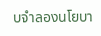บจำลองนโยบา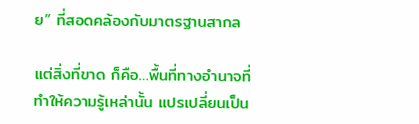ย” ที่สอดคล้องกับมาตรฐานสากล

แต่สิ่งที่ขาด ก็คือ…พื้นที่ทางอำนาจที่ทำให้ความรู้เหล่านั้น แปรเปลี่ยนเป็น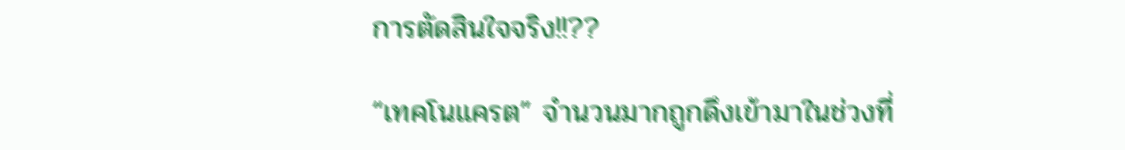การตัดสินใจจริง!!??

“เทคโนแครต” จำนวนมากถูกดึงเข้ามาในช่วงที่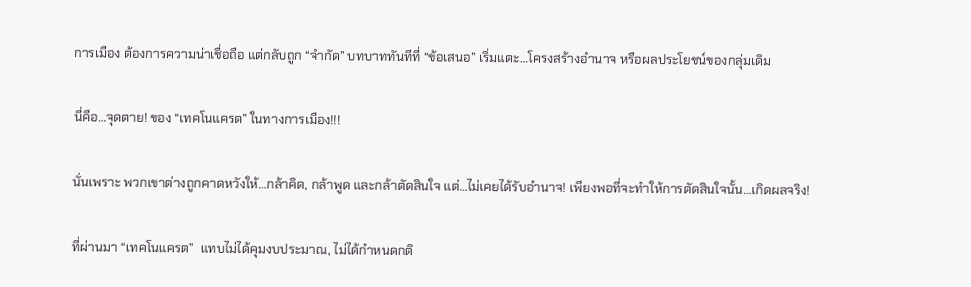การเมือง ต้องการความน่าเชื่อถือ แต่กลับถูก “จำกัด” บทบาททันทีที่ “ข้อเสนอ” เริ่มแตะ…โครงสร้างอำนาจ หรือผลประโยชน์ของกลุ่มเดิม

นี่คือ…จุดตาย! ของ “เทคโนแครต” ในทางการเมือง!!!

นั่นเพราะ พวกเขาต่างถูกคาดหวังให้…กล้าคิด, กล้าพูด และกล้าตัดสินใจ แต่…ไม่เคยได้รับอำนาจ! เพียงพอที่จะทำให้การตัดสินใจนั้น…เกิดผลจริง!

ที่ผ่านมา “เทคโนแครต”  แทบไม่ได้คุมงบประมาณ, ไม่ได้กำหนดกติ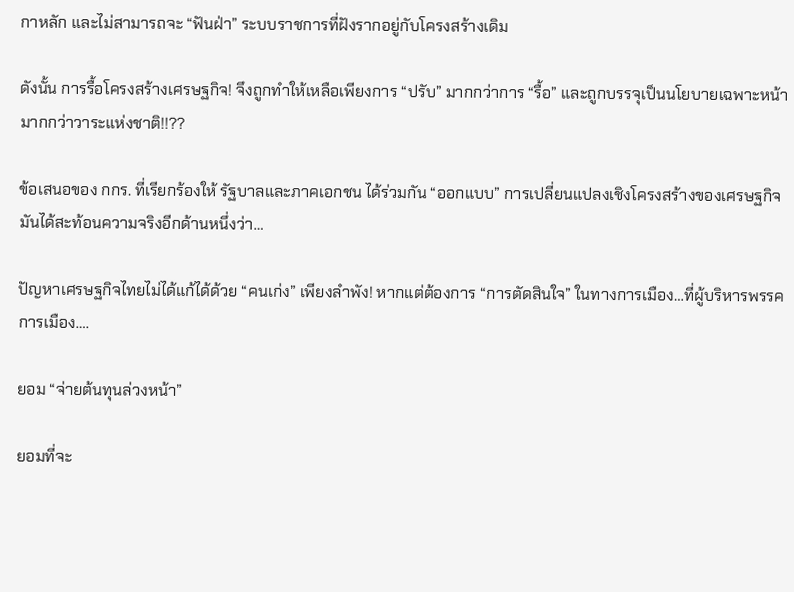กาหลัก และไม่สามารถจะ “ฟันฝ่า” ระบบราชการที่ฝังรากอยู่กับโครงสร้างเดิม

ดังนั้น การรื้อโครงสร้างเศรษฐกิจ! จึงถูกทำให้เหลือเพียงการ “ปรับ” มากกว่าการ “รื้อ” และถูกบรรจุเป็นนโยบายเฉพาะหน้า มากกว่าวาระแห่งชาติ!!??

ข้อเสนอของ กกร. ที่เรียกร้องให้ รัฐบาลและภาคเอกชน ได้ร่วมกัน “ออกแบบ” การเปลี่ยนแปลงเชิงโครงสร้างของเศรษฐกิจ มันได้สะท้อนความจริงอีกด้านหนึ่งว่า…

ปัญหาเศรษฐกิจไทยไม่ได้แก้ได้ด้วย “คนเก่ง” เพียงลำพัง! หากแต่ต้องการ “การตัดสินใจ” ในทางการเมือง…ที่ผู้บริหารพรรคการเมือง….

ยอม “จ่ายต้นทุนล่วงหน้า”

ยอมที่จะ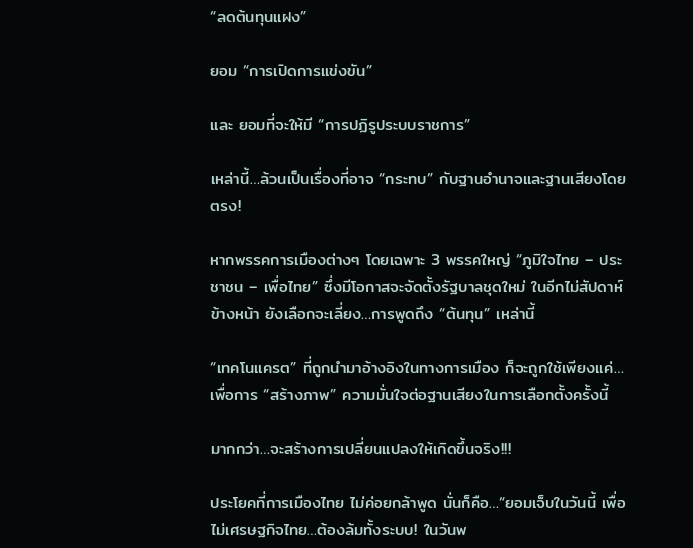“ลดต้นทุนแฝง”

ยอม “การเปิดการแข่งขัน”

และ ยอมที่จะให้มี “การปฏิรูประบบราชการ”

เหล่านี้…ล้วนเป็นเรื่องที่อาจ “กระทบ” กับฐานอำนาจและฐานเสียงโดยตรง!

หากพรรคการเมืองต่างๆ โดยเฉพาะ 3 พรรคใหญ่ “ภูมิใจไทย – ประชาชน – เพื่อไทย” ซึ่งมีโอกาสจะจัดตั้งรัฐบาลชุดใหม่ ในอีกไม่สัปดาห์ข้างหน้า ยังเลือกจะเลี่ยง…การพูดถึง “ต้นทุน” เหล่านี้

“เทคโนแครต” ที่ถูกนำมาอ้างอิงในทางการเมือง ก็จะถูกใช้เพียงแค่…เพื่อการ “สร้างภาพ” ความมั่นใจต่อฐานเสียงในการเลือกตั้งครั้งนี้

มากกว่า…จะสร้างการเปลี่ยนแปลงให้เกิดขึ้นจริง!!!

ประโยคที่การเมืองไทย ไม่ค่อยกล้าพูด นั่นก็คือ…“ยอมเจ็บในวันนี้ เพื่อไม่เศรษฐกิจไทย…ต้องล้มทั้งระบบ! ในวันพ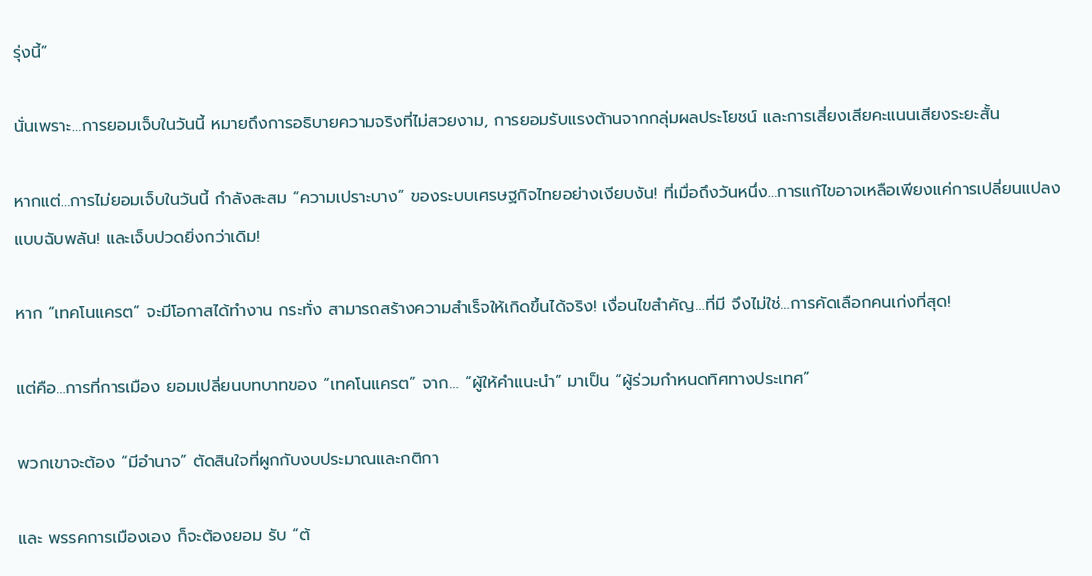รุ่งนี้”

นั่นเพราะ…การยอมเจ็บในวันนี้ หมายถึงการอธิบายความจริงที่ไม่สวยงาม, การยอมรับแรงต้านจากกลุ่มผลประโยชน์ และการเสี่ยงเสียคะแนนเสียงระยะสั้น

หากแต่…การไม่ยอมเจ็บในวันนี้ กำลังสะสม “ความเปราะบาง” ของระบบเศรษฐกิจไทยอย่างเงียบงัน! ที่เมื่อถึงวันหนึ่ง…การแก้ไขอาจเหลือเพียงแค่การเปลี่ยนแปลงแบบฉับพลัน! และเจ็บปวดยิ่งกว่าเดิม!

หาก “เทคโนแครต” จะมีโอกาสได้ทำงาน กระทั่ง สามารถสร้างความสำเร็จให้เกิดขึ้นได้จริง! เงื่อนไขสำคัญ…ที่มี จึงไม่ใช่…การคัดเลือกคนเก่งที่สุด!

แต่คือ…การที่การเมือง ยอมเปลี่ยนบทบาทของ “เทคโนแครต” จาก… “ผู้ให้คำแนะนำ” มาเป็น “ผู้ร่วมกำหนดทิศทางประเทศ”

พวกเขาจะต้อง “มีอำนาจ” ตัดสินใจที่ผูกกับงบประมาณและกติกา

และ พรรคการเมืองเอง ก็จะต้องยอม รับ “ต้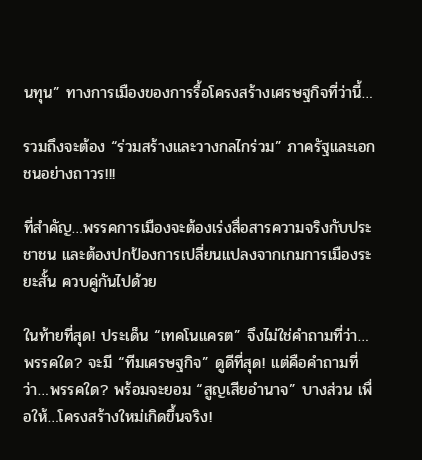นทุน” ทางการเมืองของการรื้อโครงสร้างเศรษฐกิจที่ว่านี้…

รวมถึงจะต้อง “ร่วมสร้างและวางกลไกร่วม” ภาครัฐและเอกชนอย่างถาวร!!!

ที่สำคัญ…พรรคการเมืองจะต้องเร่งสื่อสารความจริงกับประชาชน และต้องปกป้องการเปลี่ยนแปลงจากเกมการเมืองระยะสั้น ควบคู่กันไปด้วย

ในท้ายที่สุด! ประเด็น “เทคโนแครต” จึงไม่ใช่คำถามที่ว่า…พรรคใด? จะมี “ทีมเศรษฐกิจ” ดูดีที่สุด! แต่คือคำถามที่ว่า…พรรคใด? พร้อมจะยอม “สูญเสียอำนาจ” บางส่วน เพื่อให้…โครงสร้างใหม่เกิดขึ้นจริง!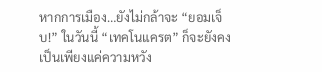หากการเมือง…ยังไม่กล้าจะ “ยอมเจ็บ!” ในวันนี้ “เทคโนแครต” ก็จะยังคงเป็นเพียงแค่ความหวัง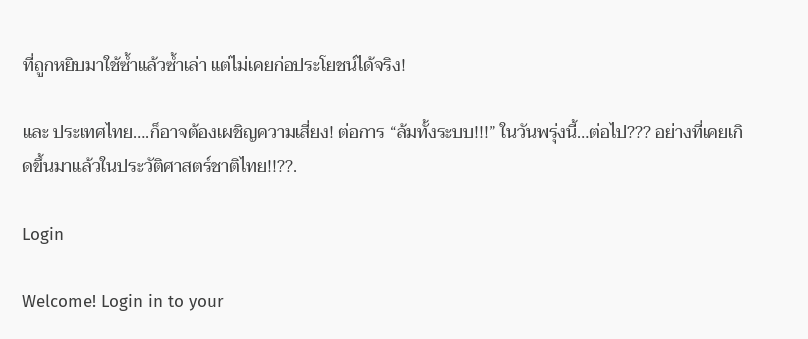ที่ถูกหยิบมาใช้ซ้ำแล้วซ้ำเล่า แต่ไม่เคยก่อประโยชน์ได้จริง!

และ ประเทศไทย….ก็อาจต้องเผชิญความเสี่ยง! ต่อการ “ล้มทั้งระบบ!!!” ในวันพรุ่งนี้…ต่อไป??? อย่างที่เคยเกิดขึ้นมาแล้วในประวัติศาสตร์ชาติไทย!!??.

Login

Welcome! Login in to your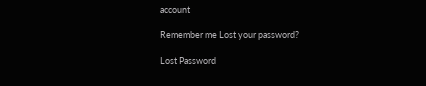account

Remember me Lost your password?

Lost Password